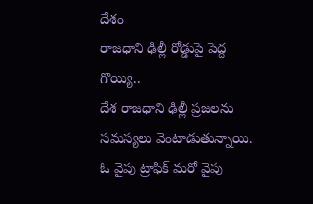దేశం
రాజధాని ఢిల్లీ రోడ్డుపై పెద్ద గొయ్యి..
దేశ రాజధాని ఢిల్లీ ప్రజలను సమస్యలు వెంటాడుతున్నాయి. ఓ వైపు ట్రాఫిక్ మరో వైపు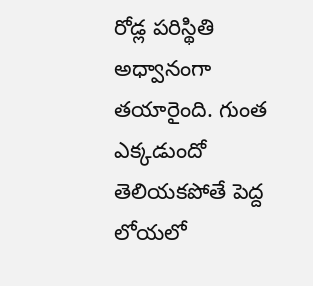రోడ్ల పరిస్థితి అధ్వానంగా తయారైంది. గుంత ఎక్కడుందో తెలియకపోతే పెద్ద లోయలో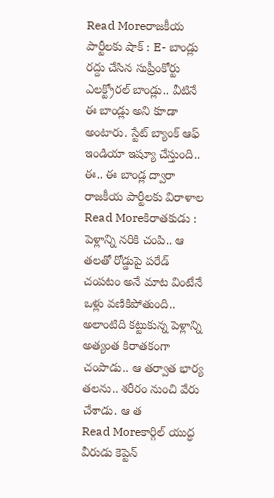Read Moreరాజకీయ పార్టీలకు షాక్ : E- బాండ్లు రద్దు చేసిన సుప్రీంకోర్టు
ఎలక్ట్రోరల్ బాండ్లు.. వీటినే ఈ బాండ్లు అని కూడా అంటారు. స్టేట్ బ్యాంక్ ఆఫ్ ఇండియా ఇష్యూ చేస్తుంది.. ఈ.. ఈ బాండ్ల ద్వారా రాజకీయ పార్టీలకు విరాళాల
Read Moreకిరాతకుడు : పెళ్లాన్ని నరికి చంపి.. ఆ తలతో రోడ్డుపై పరేడ్
చంపటం అనే మాట వింటేనే ఒళ్లు వణికిపోతుంది.. అలాంటిది కట్టుకున్న పెళ్లాన్ని అత్యంత కిరాతకంగా చంపాడు.. ఆ తర్వాత భార్య తలను.. శరీరం నుంచి వేరు చేశాడు. ఆ త
Read Moreకార్గిల్ యుద్ధ వీరుడు కెప్టెన్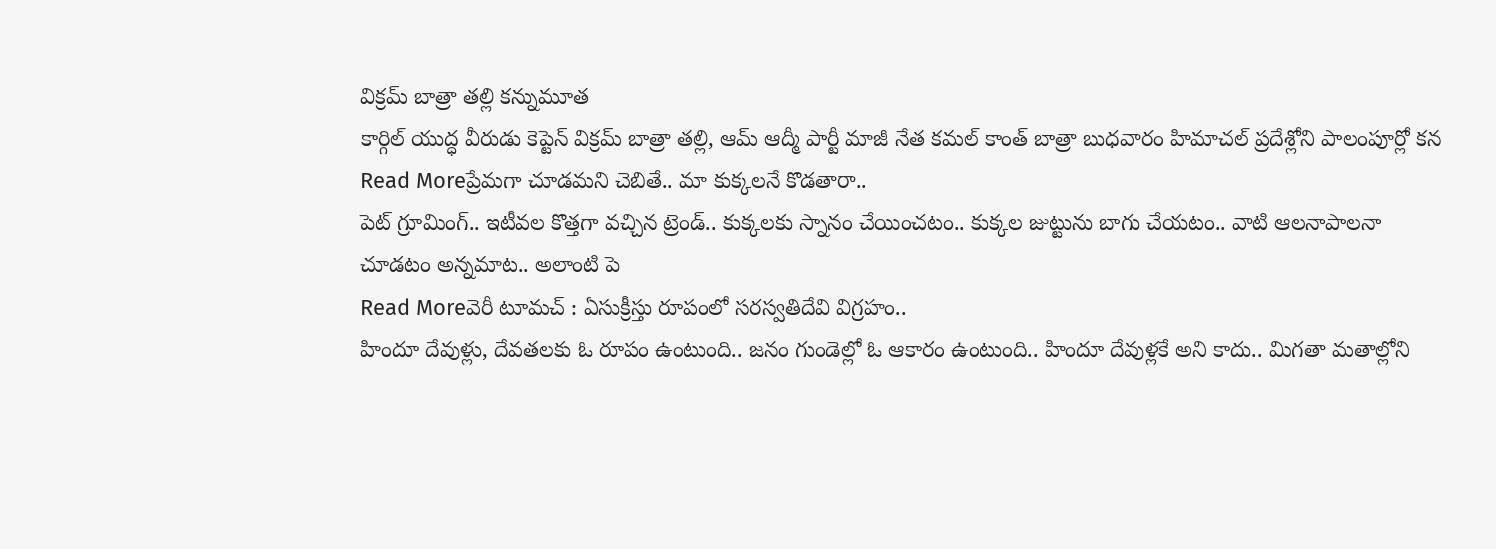విక్రమ్ బాత్రా తల్లి కన్నుమూత
కార్గిల్ యుద్ధ వీరుడు కెప్టెన్ విక్రమ్ బాత్రా తల్లి, ఆమ్ ఆద్మీ పార్టీ మాజీ నేత కమల్ కాంత్ బాత్రా బుధవారం హిమాచల్ ప్రదేశ్లోని పాలంపూర్లో కన
Read Moreప్రేమగా చూడమని చెబితే.. మా కుక్కలనే కొడతారా..
పెట్ గ్రూమింగ్.. ఇటీవల కొత్తగా వచ్చిన ట్రెండ్.. కుక్కలకు స్నానం చేయించటం.. కుక్కల జుట్టును బాగు చేయటం.. వాటి ఆలనాపాలనా చూడటం అన్నమాట.. అలాంటి పె
Read Moreవెరీ టూమచ్ : ఏసుక్రీస్తు రూపంలో సరస్వతిదేవి విగ్రహం..
హిందూ దేవుళ్లు, దేవతలకు ఓ రూపం ఉంటుంది.. జనం గుండెల్లో ఓ ఆకారం ఉంటుంది.. హిందూ దేవుళ్లకే అని కాదు.. మిగతా మతాల్లోని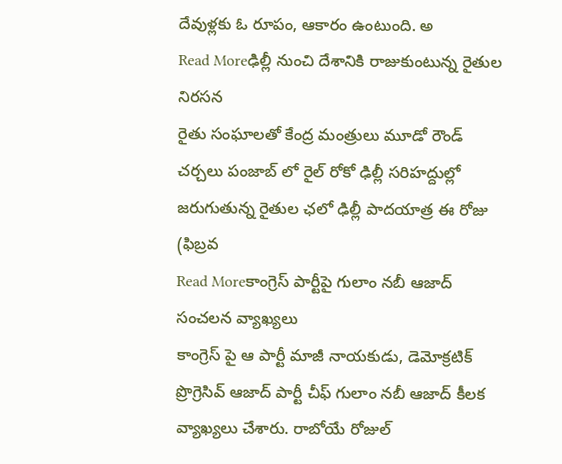దేవుళ్లకు ఓ రూపం, ఆకారం ఉంటుంది. అ
Read Moreఢిల్లీ నుంచి దేశానికి రాజుకుంటున్న రైతుల నిరసన
రైతు సంఘాలతో కేంద్ర మంత్రులు మూడో రౌండ్ చర్చలు పంజాబ్ లో రైల్ రోకో ఢిల్లీ సరిహద్దుల్లో జరుగుతున్న రైతుల ఛలో ఢిల్లీ పాదయాత్ర ఈ రోజు (ఫిబ్రవ
Read Moreకాంగ్రెస్ పార్టీపై గులాం నబీ ఆజాద్ సంచలన వ్యాఖ్యలు
కాంగ్రెస్ పై ఆ పార్టీ మాజీ నాయకుడు, డెమోక్రటిక్ ప్రొగ్రెసివ్ ఆజాద్ పార్టీ చీఫ్ గులాం నబీ ఆజాద్ కీలక వ్యాఖ్యలు చేశారు. రాబోయే రోజుల్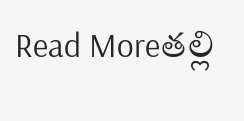Read Moreతల్లి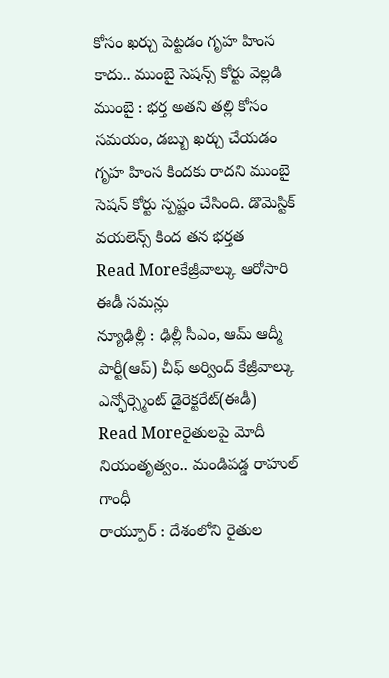కోసం ఖర్చు పెట్టడం గృహ హింస కాదు.. ముంబై సెషన్స్ కోర్టు వెల్లడి
ముంబై : భర్త అతని తల్లి కోసం సమయం, డబ్బు ఖర్చు చేయడం గృహ హింస కిందకు రాదని ముంబై సెషన్ కోర్టు స్పష్టం చేసింది. డొమెస్టిక్ వయలెన్స్ కింద తన భర్తత
Read Moreకేజ్రీవాల్కు ఆరోసారి ఈడీ సమన్లు
న్యూఢిల్లీ : ఢిల్లీ సీఎం, ఆమ్ ఆద్మీ పార్టీ(ఆప్) చీఫ్ అర్వింద్ కేజ్రీవాల్కు ఎన్ఫోర్స్మెంట్ డైరెక్టరేట్(ఈడీ)
Read Moreరైతులపై మోదీ నియంతృత్వం.. మండిపడ్డ రాహుల్ గాంధీ
రాయ్పూర్ : దేశంలోని రైతుల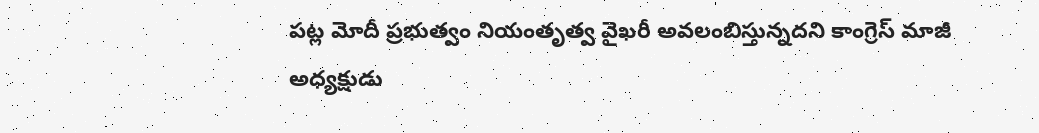పట్ల మోదీ ప్రభుత్వం నియంతృత్వ వైఖరీ అవలంబిస్తున్నదని కాంగ్రెస్ మాజీ అధ్యక్షుడు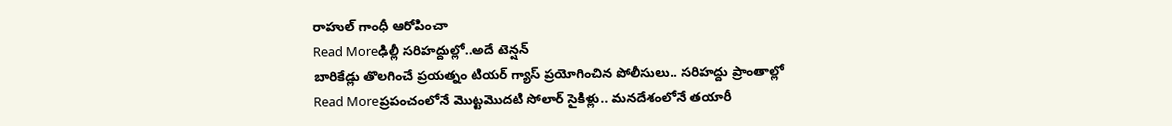రాహుల్ గాంధీ ఆరోపించా
Read Moreఢిల్లీ సరిహద్దుల్లో..అదే టెన్షన్
బారికేడ్లు తొలగించే ప్రయత్నం టియర్ గ్యాస్ ప్రయోగించిన పోలీసులు.. సరిహద్దు ప్రాంతాల్లో
Read Moreప్రపంచంలోనే మొట్టమొదటి సోలార్ సైకిళ్లు.. మనదేశంలోనే తయారీ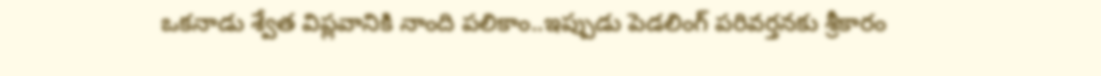ఒకనాడు శ్వేత విప్లవానికి నాంది పలికాం..ఇప్పుడు పెడలింగ్ పరివర్తనకు శ్రీకారం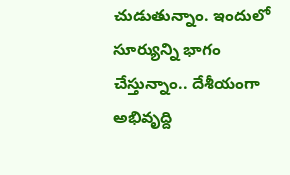చుడుతున్నాం. ఇందులో సూర్యున్ని భాగం చేస్తున్నాం.. దేశీయంగా అభివృద్ది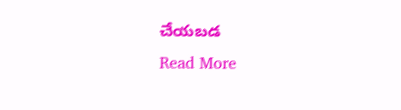చేయబడ
Read More